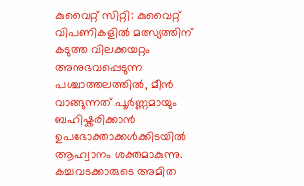കുവൈറ്റ് സിറ്റി: കുവൈറ്റ് വിപണികളിൽ മത്സ്യത്തിന് കടുത്ത വിലക്കയറ്റം അനുഭവപ്പെടുന്ന പശ്ചാത്തലത്തിൽ, മീൻ വാങ്ങുന്നത് പൂർണ്ണമായും ബഹിഷ്കരിക്കാൻ ഉപഭോക്താക്കൾക്കിടയിൽ ആഹ്വാനം ശക്തമാകുന്നു.
കച്ചവടക്കാരുടെ അമിത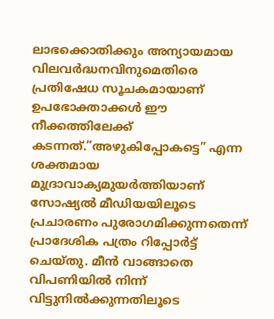ലാഭക്കൊതിക്കും അന്യായമായ വിലവർദ്ധനവിനുമെതിരെ പ്രതിഷേധ സൂചകമായാണ് ഉപഭോക്താക്കൾ ഈ നീക്കത്തിലേക്ക് കടന്നത്.”അഴുകിപ്പോകട്ടെ” എന്ന ശക്തമായ മുദ്രാവാക്യമുയർത്തിയാണ് സോഷ്യൽ മീഡിയയിലൂടെ പ്രചാരണം പുരോഗമിക്കുന്നതെന്ന് പ്രാദേശിക പത്രം റിപ്പോർട്ട് ചെയ്തു. മീൻ വാങ്ങാതെ വിപണിയിൽ നിന്ന് വിട്ടുനിൽക്കുന്നതിലൂടെ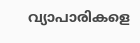വ്യാപാരികളെ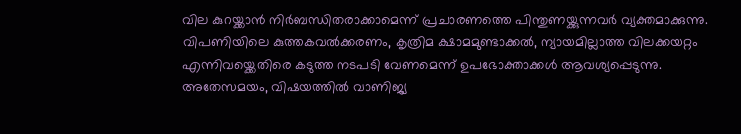വില കുറയ്ക്കാൻ നിർബന്ധിതരാക്കാമെന്ന് പ്രചാരണത്തെ പിന്തുണയ്ക്കുന്നവർ വ്യക്തമാക്കുന്നു. വിപണിയിലെ കുത്തകവൽക്കരണം, കൃത്രിമ ക്ഷാമമുണ്ടാക്കൽ, ന്യായമില്ലാത്ത വിലക്കയറ്റം എന്നിവയ്ക്കെതിരെ കടുത്ത നടപടി വേണമെന്ന് ഉപഭോക്താക്കൾ ആവശ്യപ്പെടുന്നു.
അതേസമയം, വിഷയത്തിൽ വാണിജ്യ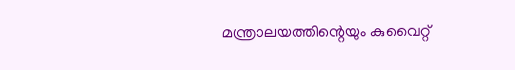മന്ത്രാലയത്തിന്റെയും കുവൈറ്റ്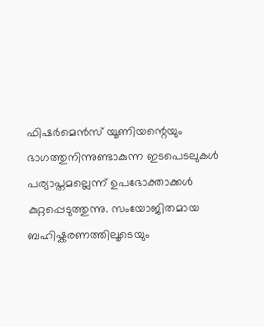ഫിഷർമെൻസ് യൂണിയന്റെയും ഭാഗത്തുനിന്നുണ്ടാകുന്ന ഇടപെടലുകൾ പര്യാപ്തമല്ലെന്ന് ഉപഭോക്താക്കൾ കുറ്റപ്പെടുത്തുന്നു. സംയോജിതമായ ബഹിഷ്കരണത്തിലൂടെയും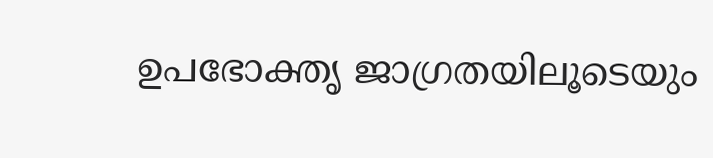ഉപഭോക്തൃ ജാഗ്രതയിലൂടെയും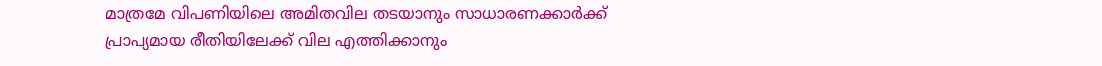മാത്രമേ വിപണിയിലെ അമിതവില തടയാനും സാധാരണക്കാർക്ക് പ്രാപ്യമായ രീതിയിലേക്ക് വില എത്തിക്കാനും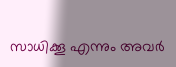സാധിക്കൂ എന്നും അവർ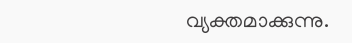വ്യക്തമാക്കുന്നു.